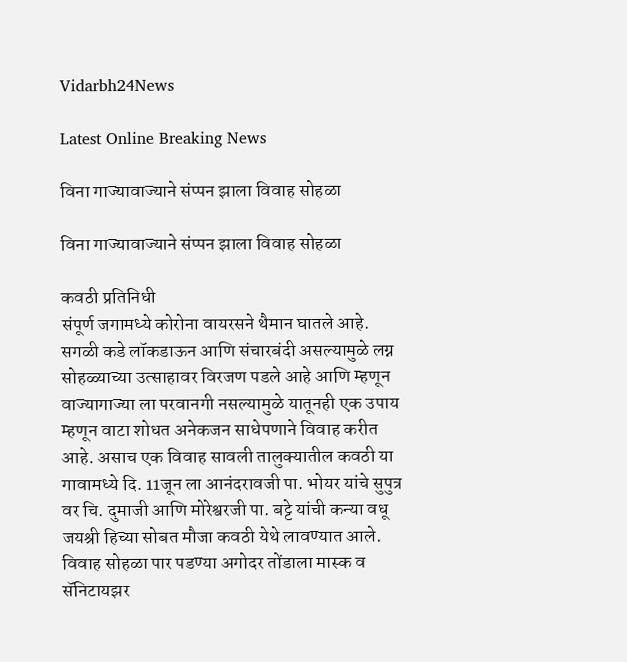Vidarbh24News

Latest Online Breaking News

विना गाज्यावाज्याने संप्पन झाला विवाह सोहळा

विना गाज्यावाज्याने संप्पन झाला विवाह सोहळा

कवठी प्रतिनिधी
संपूर्ण जगामध्ये कोरोना वायरसने थैमान घातले आहे. सगळी कडे लॉकडाऊन आणि संचारबंदी असल्यामुळे लग्न सोहळ्याच्या उत्साहावर विरजण पडले आहे आणि म्हणून वाज्यागाज्या ला परवानगी नसल्यामुळे यातूनही एक उपाय म्हणून वाटा शोधत अनेकजन साधेपणाने विवाह करीत आहे. असाच एक विवाह सावली तालुक्यातील कवठी या गावामध्ये दि. 11जून ला आनंदरावजी पा. भोयर यांचे सुपुत्र वर चि. दुमाजी आणि मोरेश्वरजी पा. बट्टे यांची कन्या वधू जयश्री हिच्या सोबत मौजा कवठी येथे लावण्यात आले. विवाह सोहळा पार पडण्या अगोदर तोंडाला मास्क व सॅनिटायझर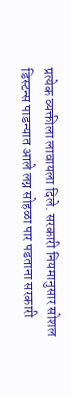प्रत्येक व्यक्तीला लावायला दिले. सरकारी नियमानुसार सोशल डिस्टन्स पाडन्यात आले लग्न सोहळा पार पडताना सरकारी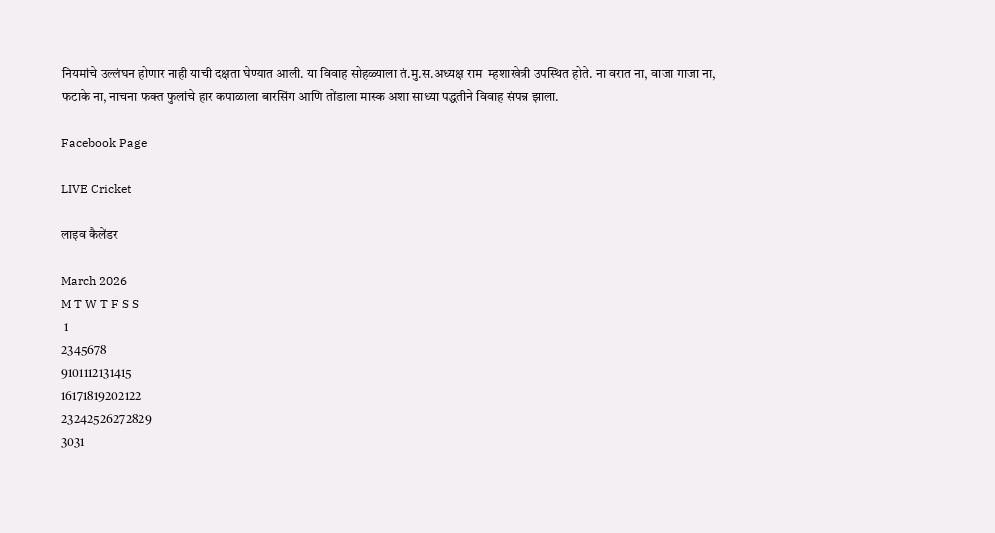नियमांचे उल्लंघन होणार नाही याची दक्षता घेण्यात आली. या विवाह सोहळ्याला तं.मु.स.अध्यक्ष राम  म्हशाखेत्री उपस्थित होते. ना वरात ना, वाजा गाजा ना, फटाके ना, नाचना फक्त फुलांचे हार कपाळाला बारसिंग आणि तोंडाला मास्क अशा साध्या पद्धतीने विवाह संपन्न झाला.

Facebook Page

LIVE Cricket

लाइव कैलेंडर

March 2026
M T W T F S S
 1
2345678
9101112131415
16171819202122
23242526272829
3031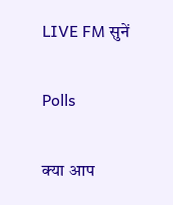LIVE FM सुनें

Polls

क्या आप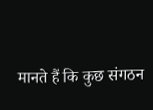मानते हैं कि कुछ संगठन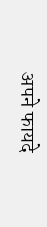अपने फायदे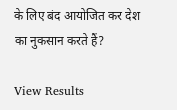के लिए बंद आयोजित कर देश का नुकसान करते हैं?

View Results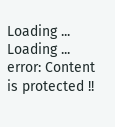Loading ... Loading ...
error: Content is protected !!